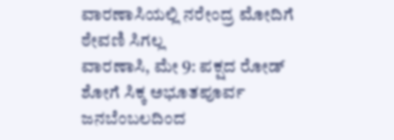ವಾರಣಾಸಿಯಲ್ಲಿ ನರೇಂದ್ರ ಮೋದಿಗೆ ಠೇವಣಿ ಸಿಗಲ್ಲ
ವಾರಣಾಸಿ, ಮೇ 9: ಪಕ್ಷದ ರೋಡ್ ಶೋಗೆ ಸಿಕ್ಕ ಅಭೂತಪೂರ್ವ ಜನಬೆಂಬಲದಿಂದ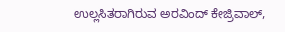ಉಲ್ಲಸಿತರಾಗಿರುವ ಅರವಿಂದ್ ಕೇಜ್ರಿವಾಲ್,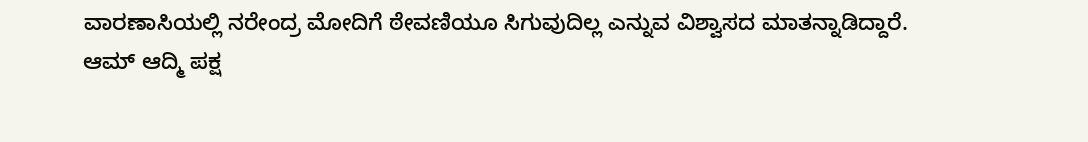ವಾರಣಾಸಿಯಲ್ಲಿ ನರೇಂದ್ರ ಮೋದಿಗೆ ಠೇವಣಿಯೂ ಸಿಗುವುದಿಲ್ಲ ಎನ್ನುವ ವಿಶ್ವಾಸದ ಮಾತನ್ನಾಡಿದ್ದಾರೆ.
ಆಮ್ ಆದ್ಮಿ ಪಕ್ಷ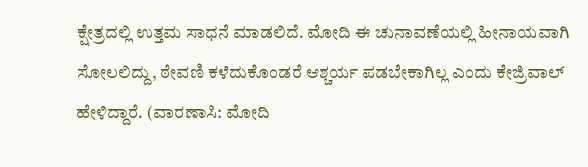ಕ್ಷೇತ್ರದಲ್ಲಿ ಉತ್ತಮ ಸಾಧನೆ ಮಾಡಲಿದೆ. ಮೋದಿ ಈ ಚುನಾವಣೆಯಲ್ಲಿ ಹೀನಾಯವಾಗಿ ಸೋಲಲಿದ್ದು, ಠೇವಣಿ ಕಳೆದುಕೊಂಡರೆ ಆಶ್ಚರ್ಯ ಪಡಬೇಕಾಗಿಲ್ಲ ಎಂದು ಕೇಜ್ರಿವಾಲ್ ಹೇಳಿದ್ದಾರೆ. (ವಾರಣಾಸಿ: ಮೋದಿ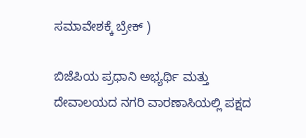ಸಮಾವೇಶಕ್ಕೆ ಬ್ರೇಕ್ )

ಬಿಜೆಪಿಯ ಪ್ರಧಾನಿ ಅಭ್ಯರ್ಥಿ ಮತ್ತು ದೇವಾಲಯದ ನಗರಿ ವಾರಣಾಸಿಯಲ್ಲಿ ಪಕ್ಷದ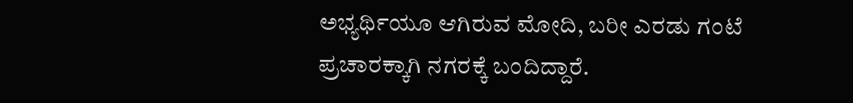ಅಭ್ಯರ್ಥಿಯೂ ಆಗಿರುವ ಮೋದಿ, ಬರೀ ಎರಡು ಗಂಟೆ ಪ್ರಚಾರಕ್ಕಾಗಿ ನಗರಕ್ಕೆ ಬಂದಿದ್ದಾರೆ.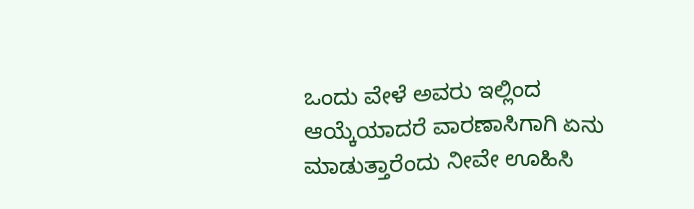ಒಂದು ವೇಳೆ ಅವರು ಇಲ್ಲಿಂದ ಆಯ್ಕೆಯಾದರೆ ವಾರಣಾಸಿಗಾಗಿ ಏನು ಮಾಡುತ್ತಾರೆಂದು ನೀವೇ ಊಹಿಸಿ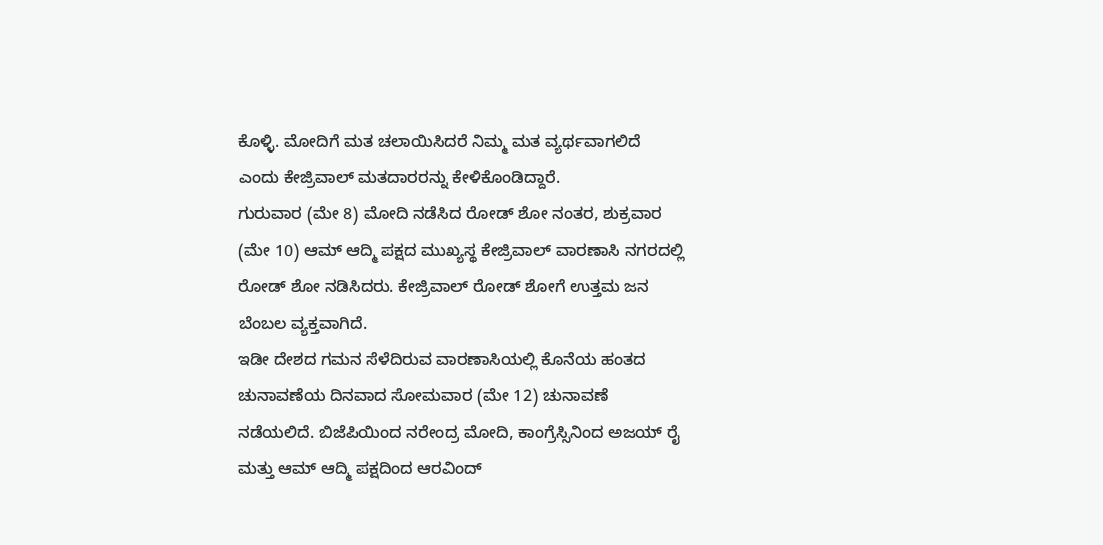ಕೊಳ್ಳಿ. ಮೋದಿಗೆ ಮತ ಚಲಾಯಿಸಿದರೆ ನಿಮ್ಮ ಮತ ವ್ಯರ್ಥವಾಗಲಿದೆ ಎಂದು ಕೇಜ್ರಿವಾಲ್ ಮತದಾರರನ್ನು ಕೇಳಿಕೊಂಡಿದ್ದಾರೆ.
ಗುರುವಾರ (ಮೇ 8) ಮೋದಿ ನಡೆಸಿದ ರೋಡ್ ಶೋ ನಂತರ, ಶುಕ್ರವಾರ (ಮೇ 10) ಆಮ್ ಆದ್ಮಿ ಪಕ್ಷದ ಮುಖ್ಯಸ್ಥ ಕೇಜ್ರಿವಾಲ್ ವಾರಣಾಸಿ ನಗರದಲ್ಲಿ ರೋಡ್ ಶೋ ನಡಿಸಿದರು. ಕೇಜ್ರಿವಾಲ್ ರೋಡ್ ಶೋಗೆ ಉತ್ತಮ ಜನ ಬೆಂಬಲ ವ್ಯಕ್ತವಾಗಿದೆ.
ಇಡೀ ದೇಶದ ಗಮನ ಸೆಳೆದಿರುವ ವಾರಣಾಸಿಯಲ್ಲಿ ಕೊನೆಯ ಹಂತದ ಚುನಾವಣೆಯ ದಿನವಾದ ಸೋಮವಾರ (ಮೇ 12) ಚುನಾವಣೆ ನಡೆಯಲಿದೆ. ಬಿಜೆಪಿಯಿಂದ ನರೇಂದ್ರ ಮೋದಿ, ಕಾಂಗ್ರೆಸ್ಸಿನಿಂದ ಅಜಯ್ ರೈ ಮತ್ತು ಆಮ್ ಆದ್ಮಿ ಪಕ್ಷದಿಂದ ಆರವಿಂದ್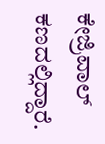ಕೇಜ್ರಿವಾಲ್ ಕಣದಲ್ಲಿದ್ದಾರೆ.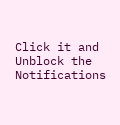Click it and Unblock the Notifications